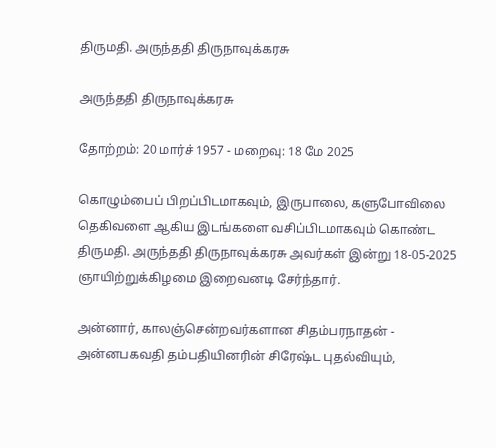திருமதி. அருந்ததி திருநாவுக்கரசு

அருந்ததி திருநாவுக்கரசு

தோற்றம்: 20 மார்ச் 1957 - மறைவு: 18 மே 2025

கொழும்பைப் பிறப்பிடமாகவும், இருபாலை, களுபோவிலை தெகிவளை ஆகிய இடங்களை வசிப்பிடமாகவும் கொண்ட திருமதி. அருந்ததி திருநாவுக்கரசு அவர்கள் இன்று 18-05-2025 ஞாயிற்றுக்கிழமை இறைவனடி சேர்ந்தார்.

அன்னார், காலஞ்சென்றவர்களான சிதம்பரநாதன் - அன்னபகவதி தம்பதியினரின் சிரேஷ்ட புதல்வியும்,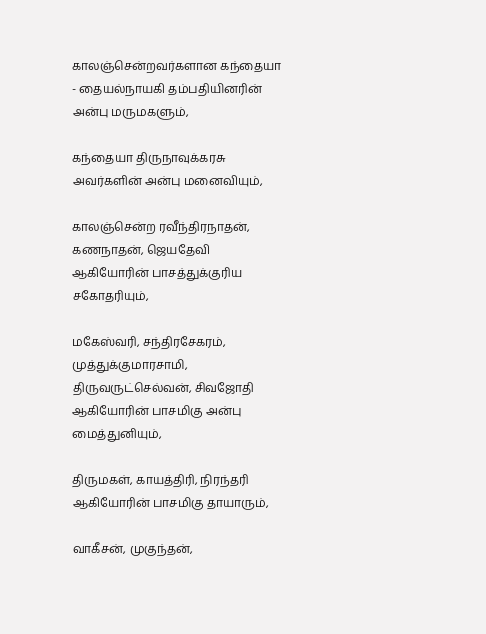காலஞ்சென்றவர்களான கந்தையா - தையல்நாயகி தம்பதியினரின் அன்பு மருமகளும்,

கந்தையா திருநாவுக்கரசு அவர்களின் அன்பு மனைவியும்,

காலஞ்சென்ற ரவீந்திரநாதன், கணநாதன், ஜெயதேவி ஆகியோரின் பாசத்துக்குரிய சகோதரியும்,

மகேஸ்வரி, சந்திரசேகரம், முத்துக்குமாரசாமி, திருவருட்செல்வன், சிவஜோதி ஆகியோரின் பாசமிகு அன்பு மைத்துனியும்,

திருமகள், காயத்திரி, நிரந்தரி ஆகியோரின் பாசமிகு தாயாரும்,

வாகீசன், முகுந்தன்,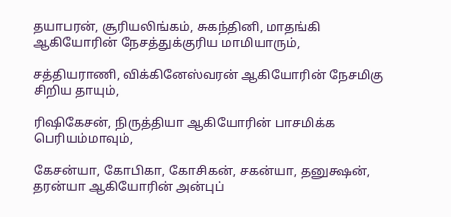தயாபரன், சூரியலிங்கம், சுகந்தினி, மாதங்கி ஆகியோரின் நேசத்துக்குரிய மாமியாரும்,

சத்தியராணி, விக்கினேஸ்வரன் ஆகியோரின் நேசமிகு சிறிய தாயும்,

ரிஷிகேசன், நிருத்தியா ஆகியோரின் பாசமிக்க பெரியம்மாவும்,

கேசன்யா, கோபிகா, கோசிகன், சகன்யா, தனுக்ஷன், தரன்யா ஆகியோரின் அன்புப்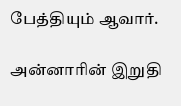பேத்தியும் ஆவார்.

அன்னாரின் இறுதி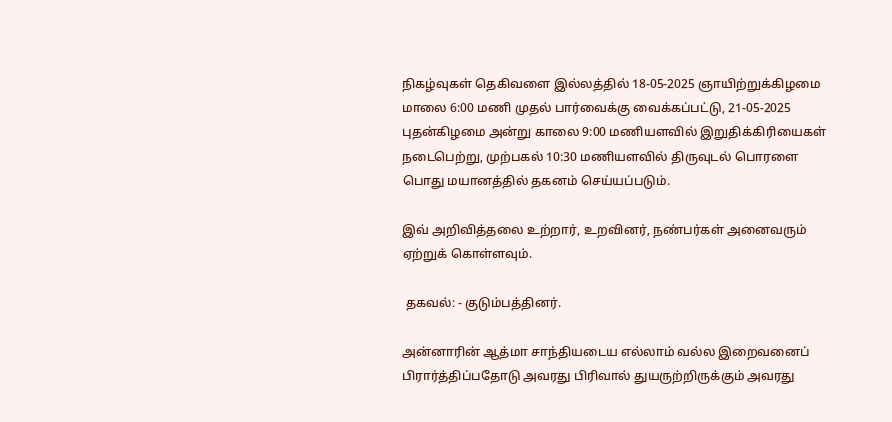நிகழ்வுகள் தெகிவளை இல்லத்தில் 18-05-2025 ஞாயிற்றுக்கிழமை மாலை 6:00 மணி முதல் பார்வைக்கு வைக்கப்பட்டு, 21-05-2025 புதன்கிழமை அன்று காலை 9:00 மணியளவில் இறுதிக்கிரியைகள் நடைபெற்று, முற்பகல் 10:30 மணியளவில் திருவுடல் பொரளை பொது மயானத்தில் தகனம் செய்யப்படும்.

இவ் அறிவித்தலை உற்றார், உறவினர், நண்பர்கள் அனைவரும் ஏற்றுக் கொள்ளவும்.

 தகவல்: - குடும்பத்தினர்.

அன்னாரின் ஆத்மா சாந்தியடைய எல்லாம் வல்ல இறைவனைப்  பிரார்த்திப்பதோடு அவரது பிரிவால் துயருற்றிருக்கும் அவரது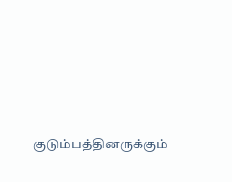குடும்பத்தினருக்கும்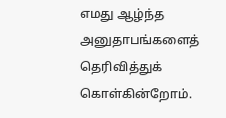எமது ஆழ்ந்த அனுதாபங்களைத் தெரிவித்துக் கொள்கின்றோம்.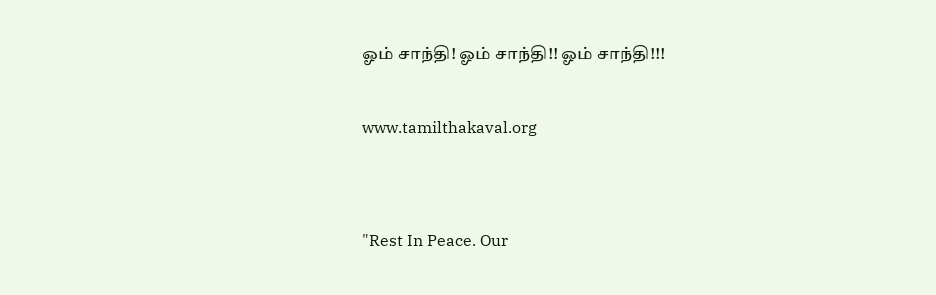ஓம் சாந்தி! ஓம் சாந்தி!! ஓம் சாந்தி!!!

www.tamilthakaval.org


"Rest In Peace. Our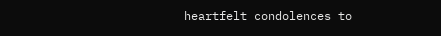heartfelt condolences to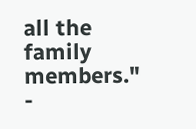all the family members."
-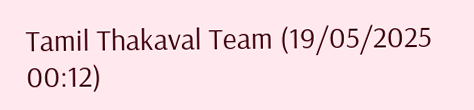Tamil Thakaval Team (19/05/2025 00:12)